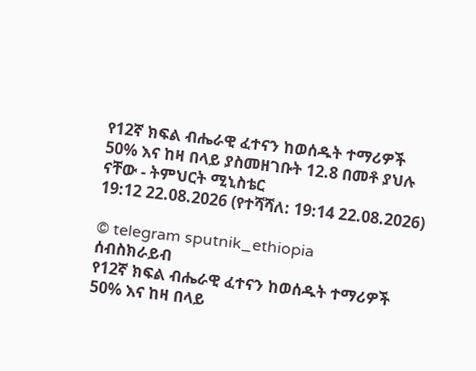የ12ኛ ክፍል ብሔራዊ ፈተናን ከወሰዱት ተማሪዎች 50% እና ከዛ በላይ ያስመዘገቡት 12.8 በመቶ ያህሉ ናቸው - ትምህርት ሚኒስቴር
19:12 22.08.2026 (የተሻሻለ: 19:14 22.08.2026)

© telegram sputnik_ethiopia
ሰብስክራይብ
የ12ኛ ክፍል ብሔራዊ ፈተናን ከወሰዱት ተማሪዎች 50% እና ከዛ በላይ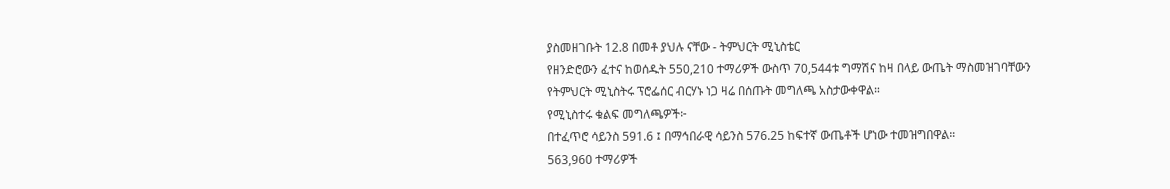ያስመዘገቡት 12.8 በመቶ ያህሉ ናቸው - ትምህርት ሚኒስቴር
የዘንድሮውን ፈተና ከወሰዱት 550,210 ተማሪዎች ውስጥ 70,544ቱ ግማሽና ከዛ በላይ ውጤት ማስመዝገባቸውን የትምህርት ሚኒስትሩ ፕሮፌሰር ብርሃኑ ነጋ ዛሬ በሰጡት መግለጫ አስታውቀዋል።
የሚኒስተሩ ቁልፍ መግለጫዎች፦
በተፈጥሮ ሳይንስ 591.6 ፤ በማኅበራዊ ሳይንስ 576.25 ከፍተኛ ውጤቶች ሆነው ተመዝግበዋል።
563,960 ተማሪዎች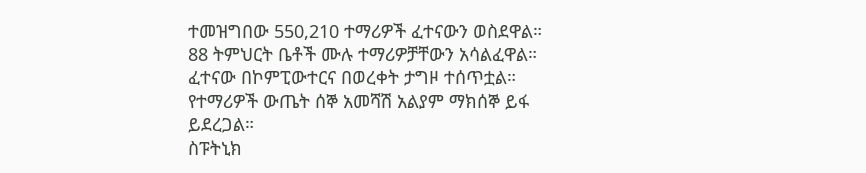ተመዝግበው 550,210 ተማሪዎች ፈተናውን ወስደዋል።
88 ትምህርት ቤቶች ሙሉ ተማሪዎቻቸውን አሳልፈዋል።
ፈተናው በኮምፒውተርና በወረቀት ታግዞ ተሰጥቷል።
የተማሪዎች ውጤት ሰኞ አመሻሽ አልያም ማክሰኞ ይፋ ይደረጋል።
ስፑትኒክ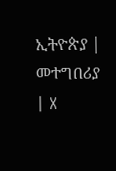ኢትዮጵያ | መተግበሪያ | X